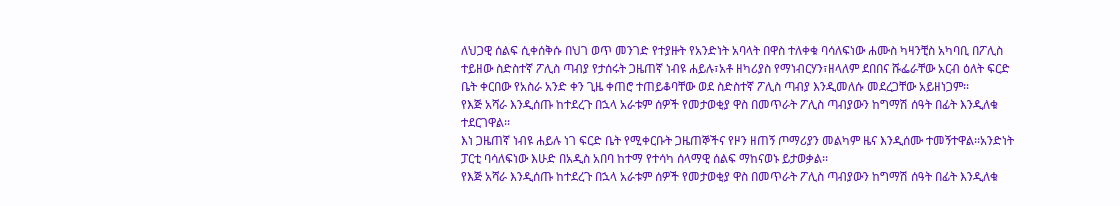ለህጋዊ ሰልፍ ሲቀሰቅሱ በህገ ወጥ መንገድ የተያዙት የአንድነት አባላት በዋስ ተለቀቁ ባሳለፍነው ሐሙስ ካዛንቺስ አካባቢ በፖሊስ ተይዘው ስድስተኛ ፖሊስ ጣብያ የታሰሩት ጋዜጠኛ ነብዩ ሐይሉ፣አቶ ዘካሪያስ የማነብርሃን፣ዘላለም ደበበና ሹፌራቸው አርብ ዕለት ፍርድ ቤት ቀርበው የአስራ አንድ ቀን ጊዜ ቀጠሮ ተጠይቆባቸው ወደ ስድስተኛ ፖሊስ ጣብያ እንዲመለሱ መደረጋቸው አይዘነጋም፡፡
የእጅ አሻራ እንዲሰጡ ከተደረጉ በኋላ አራቱም ሰዎች የመታወቂያ ዋስ በመጥራት ፖሊስ ጣብያውን ከግማሽ ሰዓት በፊት እንዲለቁ ተደርገዋል፡፡
እነ ጋዜጠኛ ነብዩ ሐይሉ ነገ ፍርድ ቤት የሚቀርቡት ጋዜጠኞችና የዞን ዘጠኝ ጦማሪያን መልካም ዜና እንዲሰሙ ተመኝተዋል፡፡አንድነት ፓርቲ ባሳለፍነው እሁድ በአዲስ አበባ ከተማ የተሳካ ሰላማዊ ሰልፍ ማከናወኑ ይታወቃል፡፡
የእጅ አሻራ እንዲሰጡ ከተደረጉ በኋላ አራቱም ሰዎች የመታወቂያ ዋስ በመጥራት ፖሊስ ጣብያውን ከግማሽ ሰዓት በፊት እንዲለቁ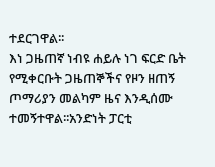ተደርገዋል፡፡
እነ ጋዜጠኛ ነብዩ ሐይሉ ነገ ፍርድ ቤት የሚቀርቡት ጋዜጠኞችና የዞን ዘጠኝ ጦማሪያን መልካም ዜና እንዲሰሙ ተመኝተዋል፡፡አንድነት ፓርቲ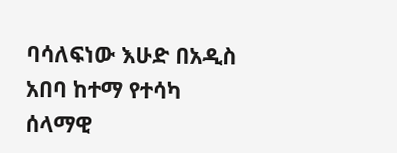ባሳለፍነው እሁድ በአዲስ አበባ ከተማ የተሳካ ሰላማዊ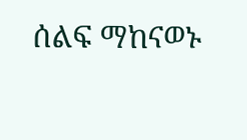ሰልፍ ማከናወኑ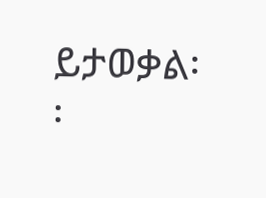ይታወቃል፡፡